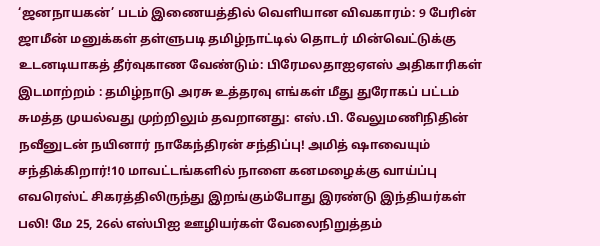‘ஜனநாயகன்’ படம் இணையத்தில் வெளியான விவகாரம்: 9 பேரின் ஜாமீன் மனுக்கள் தள்ளுபடி தமிழ்நாட்டில் தொடர் மின்வெட்டுக்கு உடனடியாகத் தீர்வுகாண வேண்டும்: பிரேமலதாஐஏஎஸ் அதிகாரிகள் இடமாற்றம் : தமிழ்நாடு அரசு உத்தரவு எங்கள் மீது துரோகப் பட்டம் சுமத்த முயல்வது முற்றிலும் தவறானது: எஸ்.பி. வேலுமணிநிதின் நவீனுடன் நயினார் நாகேந்திரன் சந்திப்பு! அமித் ஷாவையும் சந்திக்கிறார்!10 மாவட்டங்களில் நாளை கனமழைக்கு வாய்ப்பு எவரெஸ்ட் சிகரத்திலிருந்து இறங்கும்போது இரண்டு இந்தியர்கள் பலி! மே 25, 26ல் எஸ்பிஐ ஊழியர்கள் வேலைநிறுத்தம்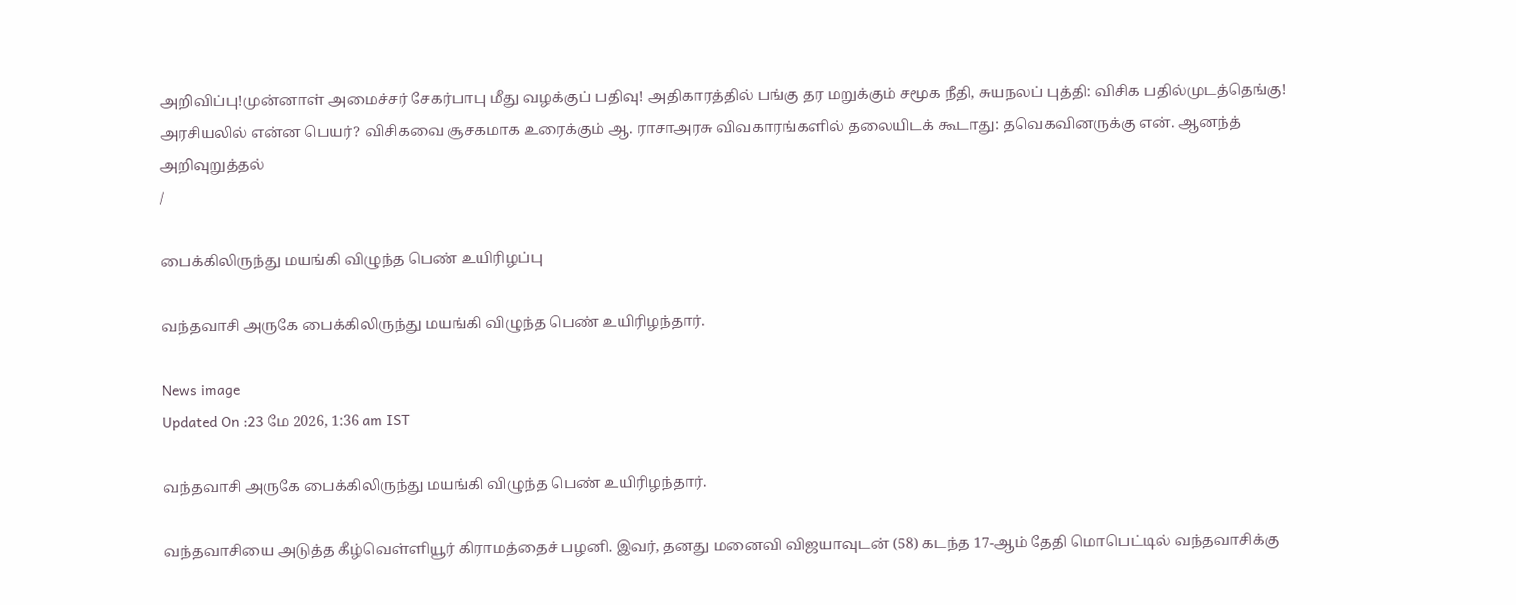அறிவிப்பு!முன்னாள் அமைச்சர் சேகர்பாபு மீது வழக்குப் பதிவு! அதிகாரத்தில் பங்கு தர மறுக்கும் சமூக நீதி, சுயநலப் புத்தி: விசிக பதில்முடத்தெங்கு! அரசியலில் என்ன பெயர்? விசிகவை சூசகமாக உரைக்கும் ஆ. ராசாஅரசு விவகாரங்களில் தலையிடக் கூடாது: தவெகவினருக்கு என். ஆனந்த் அறிவுறுத்தல்
/

பைக்கிலிருந்து மயங்கி விழுந்த பெண் உயிரிழப்பு

வந்தவாசி அருகே பைக்கிலிருந்து மயங்கி விழுந்த பெண் உயிரிழந்தார்.

News image
Updated On :23 மே 2026, 1:36 am IST

வந்தவாசி அருகே பைக்கிலிருந்து மயங்கி விழுந்த பெண் உயிரிழந்தார்.

வந்தவாசியை அடுத்த கீழ்வெள்ளியூர் கிராமத்தைச் பழனி. இவர், தனது மனைவி விஜயாவுடன் (58) கடந்த 17-ஆம் தேதி மொபெட்டில் வந்தவாசிக்கு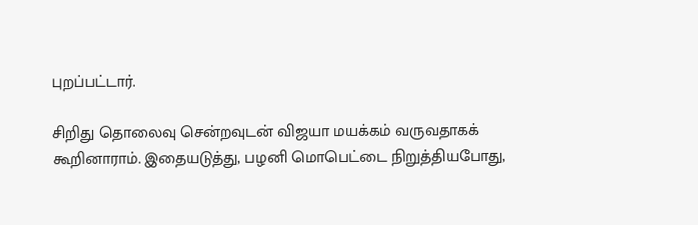புறப்பட்டார்.

சிறிது தொலைவு சென்றவுடன் விஜயா மயக்கம் வருவதாகக் கூறினாராம். இதையடுத்து, பழனி மொபெட்டை நிறுத்தியபோது,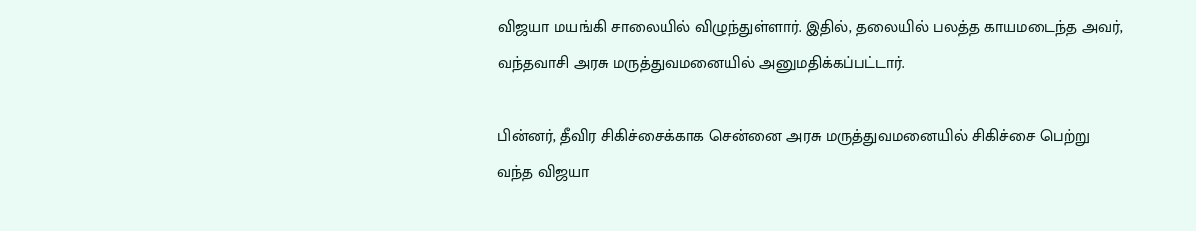விஜயா மயங்கி சாலையில் விழுந்துள்ளார். இதில், தலையில் பலத்த காயமடைந்த அவர், வந்தவாசி அரசு மருத்துவமனையில் அனுமதிக்கப்பட்டார்.

பின்னர், தீவிர சிகிச்சைக்காக சென்னை அரசு மருத்துவமனையில் சிகிச்சை பெற்று வந்த விஜயா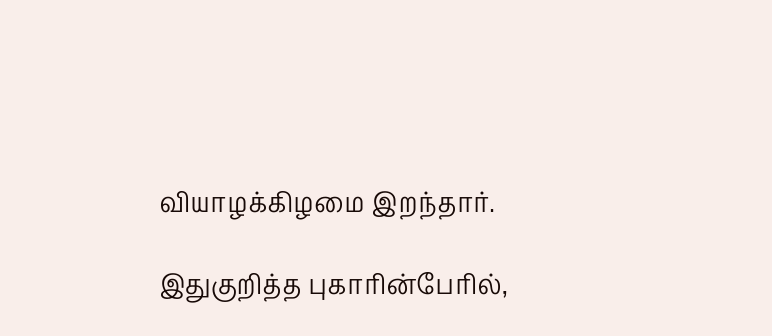வியாழக்கிழமை இறந்தார்.

இதுகுறித்த புகாரின்பேரில்,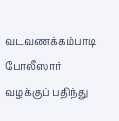வடவணக்கம்பாடி போலீஸார் வழக்குப் பதிந்து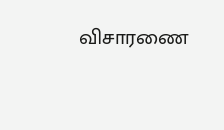விசாரணை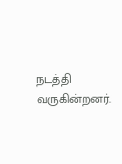நடத்தி வருகின்றனர்.